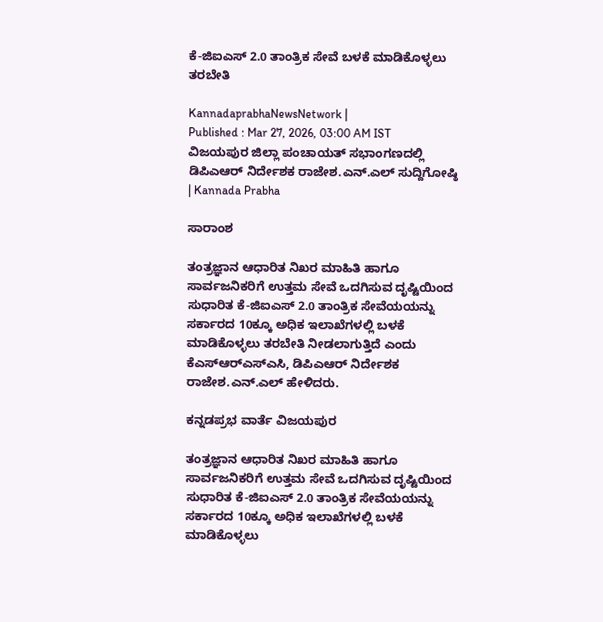ಕೆ-ಜಿಐಎಸ್ 2.0 ತಾಂತ್ರಿಕ ಸೇವೆ ಬಳಕೆ ಮಾಡಿಕೊಳ್ಳಲು ತರಬೇತಿ

KannadaprabhaNewsNetwork |
Published : Mar 27, 2026, 03:00 AM IST
ವಿಜಯಪುರ ಜಿಲ್ಲಾ ಪಂಚಾಯತ್ ಸಭಾಂಗಣದಲ್ಲಿ ಡಿಪಿಎಆರ್ ನಿರ್ದೇಶಕ ರಾಜೇಶ.ಎನ್.ಎಲ್ ಸುದ್ದಿಗೋಷ್ಠಿ | Kannada Prabha

ಸಾರಾಂಶ

ತಂತ್ರಜ್ಞಾನ ಆಧಾರಿತ ನಿಖರ ಮಾಹಿತಿ ಹಾಗೂ ಸಾರ್ವಜನಿಕರಿಗೆ ಉತ್ತಮ ಸೇವೆ ಒದಗಿಸುವ ದೃಷ್ಟಿಯಿಂದ ಸುಧಾರಿತ ಕೆ-ಜಿಐಎಸ್ 2.0 ತಾಂತ್ರಿಕ ಸೇವೆಯಯನ್ನು ಸರ್ಕಾರದ 10ಕ್ಕೂ ಅಧಿಕ ಇಲಾಖೆಗಳಲ್ಲಿ ಬಳಕೆ ಮಾಡಿಕೊಳ್ಳಲು ತರಬೇತಿ ನೀಡಲಾಗುತ್ತಿದೆ ಎಂದು ಕೆಎಸ್‌ಆರ್‌ಎಸ್‌ಎಸಿ, ಡಿಪಿಎಆರ್ ನಿರ್ದೇಶಕ ರಾಜೇಶ.ಎನ್.ಎಲ್ ಹೇಳಿದರು.

ಕನ್ನಡಪ್ರಭ ವಾರ್ತೆ ವಿಜಯಪುರ

ತಂತ್ರಜ್ಞಾನ ಆಧಾರಿತ ನಿಖರ ಮಾಹಿತಿ ಹಾಗೂ ಸಾರ್ವಜನಿಕರಿಗೆ ಉತ್ತಮ ಸೇವೆ ಒದಗಿಸುವ ದೃಷ್ಟಿಯಿಂದ ಸುಧಾರಿತ ಕೆ-ಜಿಐಎಸ್ 2.0 ತಾಂತ್ರಿಕ ಸೇವೆಯಯನ್ನು ಸರ್ಕಾರದ 10ಕ್ಕೂ ಅಧಿಕ ಇಲಾಖೆಗಳಲ್ಲಿ ಬಳಕೆ ಮಾಡಿಕೊಳ್ಳಲು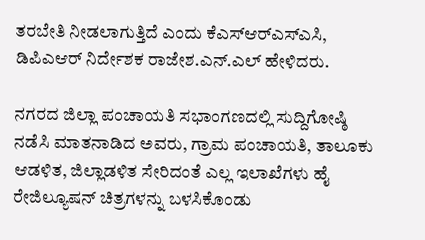ತರಬೇತಿ ನೀಡಲಾಗುತ್ತಿದೆ ಎಂದು ಕೆಎಸ್‌ಆರ್‌ಎಸ್‌ಎಸಿ, ಡಿಪಿಎಆರ್ ನಿರ್ದೇಶಕ ರಾಜೇಶ.ಎನ್.ಎಲ್ ಹೇಳಿದರು.

ನಗರದ ಜಿಲ್ಲಾ ಪಂಚಾಯತಿ ಸಭಾಂಗಣದಲ್ಲಿ ಸುದ್ದಿಗೋಷ್ಠಿ ನಡೆಸಿ ಮಾತನಾಡಿದ ಅವರು, ಗ್ರಾಮ ಪಂಚಾಯತಿ, ತಾಲೂಕು ಆಡಳಿತ, ಜಿಲ್ಲಾಡಳಿತ ಸೇರಿದಂತೆ ಎಲ್ಲ ಇಲಾಖೆಗಳು ಹೈ ರೇಜಿಲ್ಯೂಷನ್ ಚಿತ್ರಗಳನ್ನು ಬಳಸಿಕೊಂಡು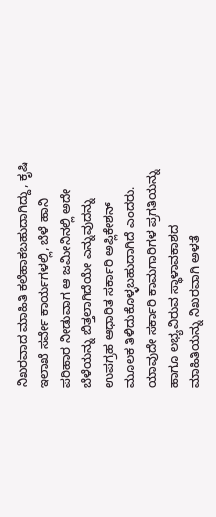ನಿಖರವಾದ ಮಾಹಿತಿ ಕಲೆಹಾಕಬಹುದಾಗಿದ್ದು, ಕೃಷಿ ಇಲಾಖೆ ಸರ್ವೇ ಕಾರ್ಯಗಳಲ್ಲಿ, ಬೆಳೆ ಹಾನಿ ಪರಿಹಾರ ನೀಡುವಾಗ ಆ ಜಮೀನಿನಲ್ಲಿ ಅದೇ ಬೆಳೆಯನ್ನು ಬಿತ್ತಲಾಗಿದೆಯೇ ಎನ್ನುವುದನ್ನು ಉಪಗ್ರಹ ಆಧಾರಿತ ಸರ್ಕಾರಿ ಅಪ್ಲಿಕೇಶನ್ ಮೂಲಕ ತಿಳಿದುಕೊಳ್ಳಬಹುದಾಗಿದೆ ಎಂದರು. ಯಾವುದೇ ಸರ್ಕಾರಿ ಕಾಮಗಾರಿಗಳ ಪ್ರಗತಿಯನ್ನು ಹಾಗೂ ಲಭ್ಯವಿರುವ ಸ್ಥಾಳಾವಕಾಶದ ಮಾಹಿತಿಯನ್ನು ನಿಖರವಾಗಿ ಅಳತೆ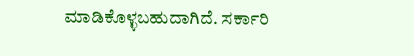ಮಾಡಿಕೊಳ್ಳಬಹುದಾಗಿದೆ. ಸರ್ಕಾರಿ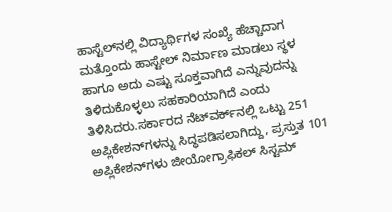ಹಾಸ್ಟೆಲ್‌ನಲ್ಲಿ ವಿದ್ಯಾರ್ಥಿಗಳ ಸಂಖ್ಯೆ ಹೆಚ್ಚಾದಾಗ ಮತ್ತೊಂದು ಹಾಸ್ಟೇಲ್ ನಿರ್ಮಾಣ ಮಾಡಲು ಸ್ಥಳ ಹಾಗೂ ಅದು ಎಷ್ಟು ಸೂಕ್ತವಾಗಿದೆ ಎನ್ನುವುದನ್ನು ತಿಳಿದುಕೊಳ್ಳಲು ಸಹಕಾರಿಯಾಗಿದೆ ಎಂದು ತಿಳಿಸಿದರು.ಸರ್ಕಾರದ ನೆಟ್‌ವರ್ಕ್‌ನಲ್ಲಿ ಒಟ್ಟು 251 ಅಪ್ಲಿಕೇಶನ್‌ಗಳನ್ನು ಸಿದ್ಧಪಡಿಸಲಾಗಿದ್ದು, ಪ್ರಸ್ತುತ 101 ಅಪ್ಲಿಕೇಶನ್‌ಗಳು ಜೀಯೋಗ್ರಾಫಿಕಲ್ ಸಿಸ್ಟಮ್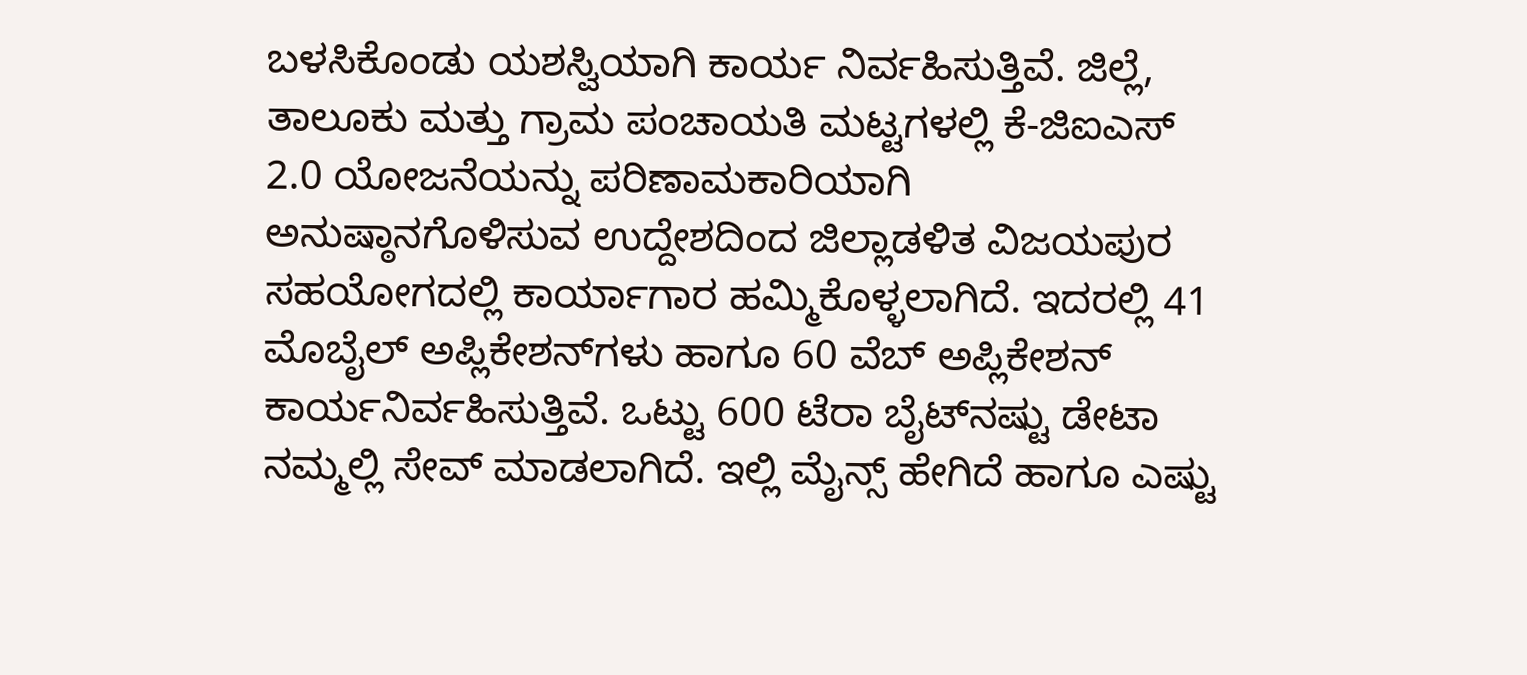ಬಳಸಿಕೊಂಡು ಯಶಸ್ವಿಯಾಗಿ ಕಾರ್ಯ ನಿರ್ವಹಿಸುತ್ತಿವೆ. ಜಿಲ್ಲೆ, ತಾಲೂಕು ಮತ್ತು ಗ್ರಾಮ ಪಂಚಾಯತಿ ಮಟ್ಟಗಳಲ್ಲಿ ಕೆ-ಜಿಐಎಸ್ 2.0 ಯೋಜನೆಯನ್ನು ಪರಿಣಾಮಕಾರಿಯಾಗಿ ಅನುಷ್ಠಾನಗೊಳಿಸುವ ಉದ್ದೇಶದಿಂದ ಜಿಲ್ಲಾಡಳಿತ ವಿಜಯಪುರ ಸಹಯೋಗದಲ್ಲಿ ಕಾರ್ಯಾಗಾರ ಹಮ್ಮಿಕೊಳ್ಳಲಾಗಿದೆ. ಇದರಲ್ಲಿ 41 ಮೊಬೈಲ್ ಅಪ್ಲಿಕೇಶನ್‌ಗಳು ಹಾಗೂ 60 ವೆಬ್ ಅಪ್ಲಿಕೇಶನ್ ಕಾರ್ಯನಿರ್ವಹಿಸುತ್ತಿವೆ. ಒಟ್ಟು 600 ಟೆರಾ ಬೈಟ್‌ನಷ್ಟು ಡೇಟಾ ನಮ್ಮಲ್ಲಿ ಸೇವ್ ಮಾಡಲಾಗಿದೆ. ಇಲ್ಲಿ ಮೈನ್ಸ್ ಹೇಗಿದೆ ಹಾಗೂ ಎಷ್ಟು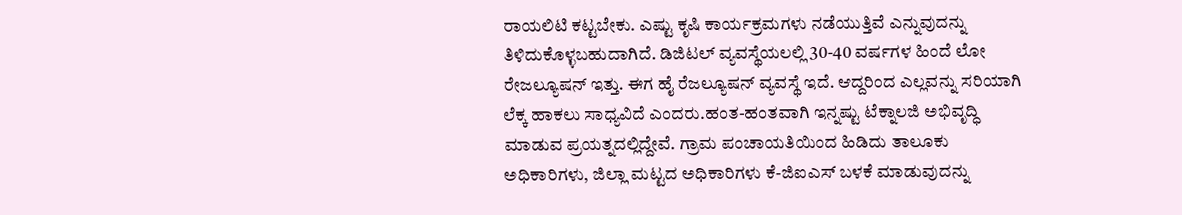ರಾಯಲಿಟಿ ಕಟ್ಟಬೇಕು. ಎಷ್ಟು ಕೃಷಿ ಕಾರ್ಯಕ್ರಮಗಳು ನಡೆಯುತ್ತಿವೆ ಎನ್ನುವುದನ್ನು ತಿಳಿದುಕೊಳ್ಳಬಹುದಾಗಿದೆ. ಡಿಜಿಟಲ್ ವ್ಯವಸ್ಥೆಯಲಲ್ಲಿ 30-40 ವರ್ಷಗಳ ಹಿಂದೆ ಲೋ ರೇಜಲ್ಯೂಷನ್ ಇತ್ತು. ಈಗ ಹೈ ರೆಜಲ್ಯೂಷನ್ ವ್ಯವಸ್ಥೆ ಇದೆ. ಆದ್ದರಿಂದ ಎಲ್ಲವನ್ನು ಸರಿಯಾಗಿ ಲೆಕ್ಕ ಹಾಕಲು ಸಾಧ್ಯವಿದೆ ಎಂದರು.ಹಂತ-ಹಂತವಾಗಿ ಇನ್ನಷ್ಟು ಟೆಕ್ನಾಲಜಿ ಅಭಿವೃದ್ಧಿ ಮಾಡುವ ಪ್ರಯತ್ನದಲ್ಲಿದ್ದೇವೆ. ಗ್ರಾಮ ಪಂಚಾಯತಿಯಿಂದ ಹಿಡಿದು ತಾಲೂಕು ಅಧಿಕಾರಿಗಳು, ಜಿಲ್ಲಾ ಮಟ್ಟದ ಅಧಿಕಾರಿಗಳು ಕೆ-ಜಿಐಎಸ್ ಬಳಕೆ ಮಾಡುವುದನ್ನು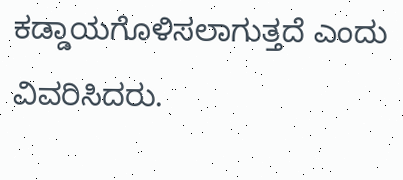ಕಡ್ಡಾಯಗೊಳಿಸಲಾಗುತ್ತದೆ ಎಂದು ವಿವರಿಸಿದರು.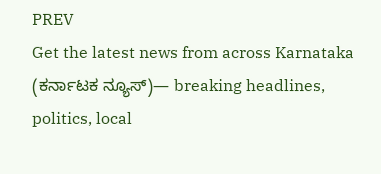PREV
Get the latest news from across Karnataka (ಕರ್ನಾಟಕ ನ್ಯೂಸ್)— breaking headlines, politics, local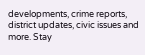developments, crime reports, district updates, civic issues and more. Stay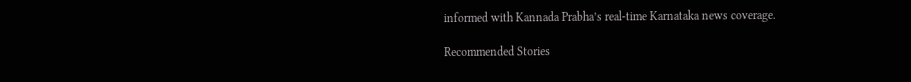informed with Kannada Prabha’s real‑time Karnataka news coverage.

Recommended Stories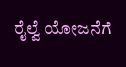ರೈಲ್ವೆ ಯೋಜನೆಗೆ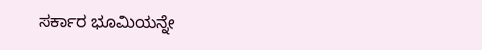ಸರ್ಕಾರ ಭೂಮಿಯನ್ನೇ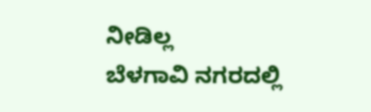ನೀಡಿಲ್ಲ
ಬೆಳಗಾವಿ ನಗರದಲ್ಲಿ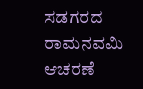ಸಡಗರದ ರಾಮನವಮಿ ಆಚರಣೆ